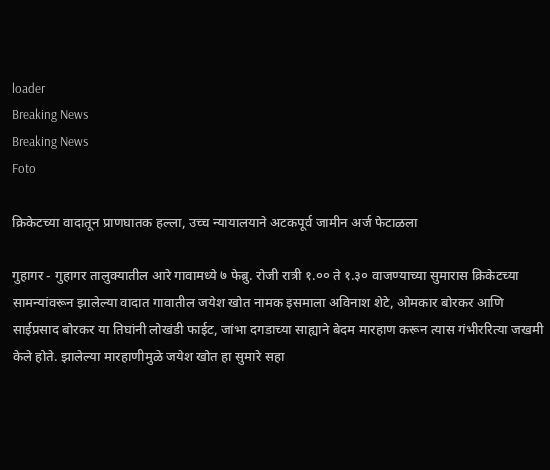loader
Breaking News
Breaking News
Foto

क्रिकेटच्या वादातून प्राणघातक हल्ला, उच्च न्यायालयाने अटकपूर्व जामीन अर्ज फेटाळला

गुहागर - गुहागर तालुक्यातील आरे गावामध्ये ७ फेब्रु. रोजी रात्री १.०० ते १.३० वाजण्याच्या सुमारास क्रिकेटच्या सामन्यांवरून झालेल्या वादात गावातील जयेश खोत नामक इसमाला अविनाश शेटे, ओमकार बोरकर आणि साईप्रसाद बोरकर या तिघांनी लोखंडी फाईट, जांभा दगडाच्या साह्याने बेदम मारहाण करून त्यास गंभीररित्या जखमी केले होते. झालेल्या मारहाणीमुळे जयेश खोत हा सुमारे सहा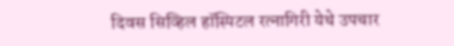दिवस सिव्हिल हॉस्पिटल रत्नागिरी येथे उपचार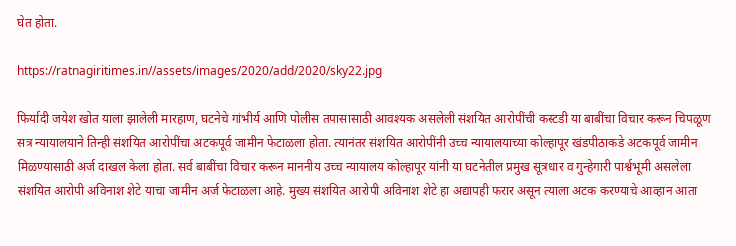घेत होता.

https://ratnagiritimes.in//assets/images/2020/add/2020/sky22.jpg

फिर्यादी जयेश खोत याला झालेली मारहाण, घटनेचे गांभीर्य आणि पोलीस तपासासाठी आवश्यक असलेली संशयित आरोपींची कस्टडी या बाबींचा विचार करून चिपळूण सत्र न्यायालयाने तिन्ही संशयित आरोपींचा अटकपूर्व जामीन फेटाळला होता. त्यानंतर संशयित आरोपींनी उच्च न्यायालयाच्या कोल्हापूर खंडपीठाकडे अटकपूर्व जामीन मिळण्यासाठी अर्ज दाखल केला होता. सर्व बाबींचा विचार करून माननीय उच्च न्यायालय कोल्हापूर यांनी या घटनेतील प्रमुख सूत्रधार व गुन्हेगारी पार्श्वभूमी असलेला संशयित आरोपी अविनाश शेटे याचा जामीन अर्ज फेटाळला आहे. मुख्य संशयित आरोपी अविनाश शेटे हा अद्यापही फरार असून त्याला अटक करण्याचे आव्हान आता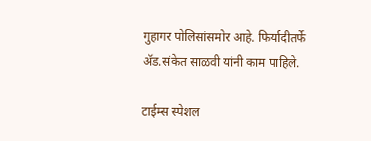गुहागर पोलिसांसमोर आहे. फिर्यादीतर्फे अ‍ॅड.संकेत साळवी यांनी काम पाहिले.

टाईम्स स्पेशल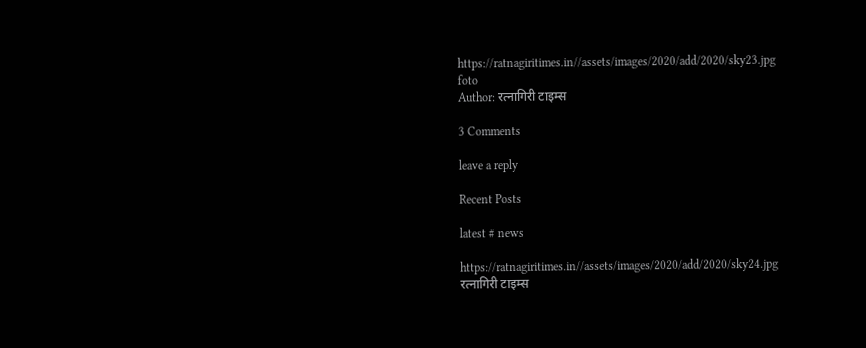https://ratnagiritimes.in//assets/images/2020/add/2020/sky23.jpg
foto
Author: रत्नागिरी टाइम्स

3 Comments

leave a reply

Recent Posts

latest # news

https://ratnagiritimes.in//assets/images/2020/add/2020/sky24.jpg
रत्नागिरी टाइम्स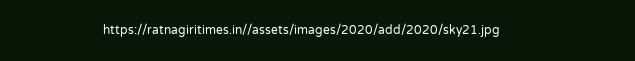https://ratnagiritimes.in//assets/images/2020/add/2020/sky21.jpg